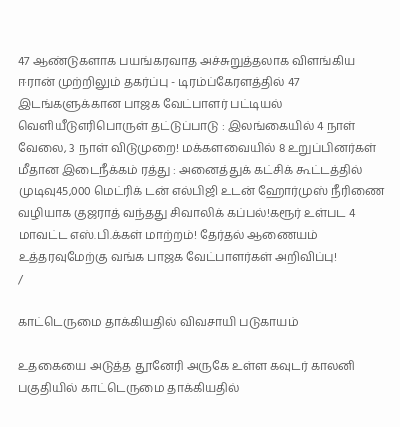47 ஆண்டுகளாக பயங்கரவாத அச்சுறுத்தலாக விளங்கிய ஈரான் முற்றிலும் தகர்ப்பு - டிரம்ப்கேரளத்தில் 47 இடங்களுக்கான பாஜக வேட்பாளர் பட்டியல் வெளியீடுஎரிபொருள் தட்டுப்பாடு : இலங்கையில் 4 நாள் வேலை, 3 நாள் விடுமுறை! மக்களவையில் 8 உறுப்பினர்கள் மீதான இடைநீக்கம் ரத்து : அனைத்துக் கட்சிக் கூட்டத்தில் முடிவு45,000 மெட்ரிக் டன் எல்பிஜி உடன் ஹோர்முஸ் நீரிணை வழியாக குஜராத் வந்தது சிவாலிக் கப்பல்!கரூர் உள்பட 4 மாவட்ட எஸ்.பி.க்கள் மாற்றம்! தேர்தல் ஆணையம் உத்தரவுமேற்கு வங்க பாஜக வேட்பாளர்கள் அறிவிப்பு!
/

காட்டெருமை தாக்கியதில் விவசாயி படுகாயம்

உதகையை அடுத்த தூனேரி அருகே உள்ள கவுடர் காலனி பகுதியில் காட்டெருமை தாக்கியதில்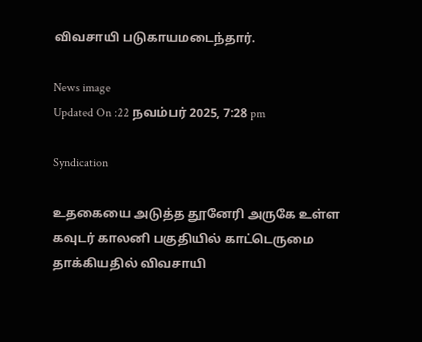விவசாயி படுகாயமடைந்தார்.

News image
Updated On :22 நவம்பர் 2025, 7:28 pm

Syndication

உதகையை அடுத்த தூனேரி அருகே உள்ள கவுடர் காலனி பகுதியில் காட்டெருமை தாக்கியதில் விவசாயி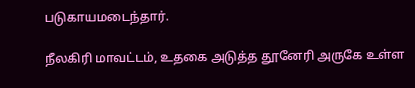படுகாயமடைந்தார்.

நீலகிரி மாவட்டம், உதகை அடுத்த தூனேரி அருகே உள்ள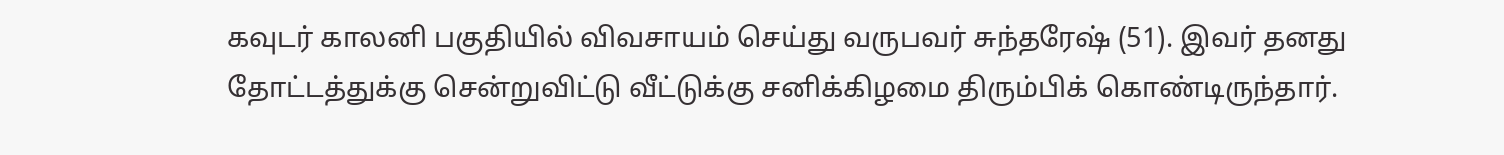கவுடர் காலனி பகுதியில் விவசாயம் செய்து வருபவர் சுந்தரேஷ் (51). இவர் தனது தோட்டத்துக்கு சென்றுவிட்டு வீட்டுக்கு சனிக்கிழமை திரும்பிக் கொண்டிருந்தார்.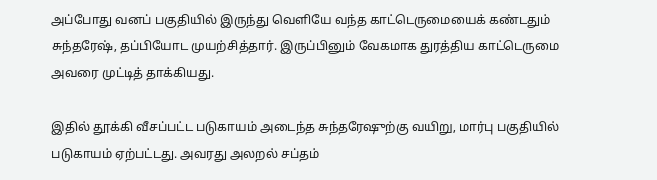அப்போது வனப் பகுதியில் இருந்து வெளியே வந்த காட்டெருமையைக் கண்டதும் சுந்தரேஷ், தப்பியோட முயற்சித்தார். இருப்பினும் வேகமாக துரத்திய காட்டெருமை அவரை முட்டித் தாக்கியது.

இதில் தூக்கி வீசப்பட்ட படுகாயம் அடைந்த சுந்தரேஷுற்கு வயிறு, மார்பு பகுதியில் படுகாயம் ஏற்பட்டது. அவரது அலறல் சப்தம்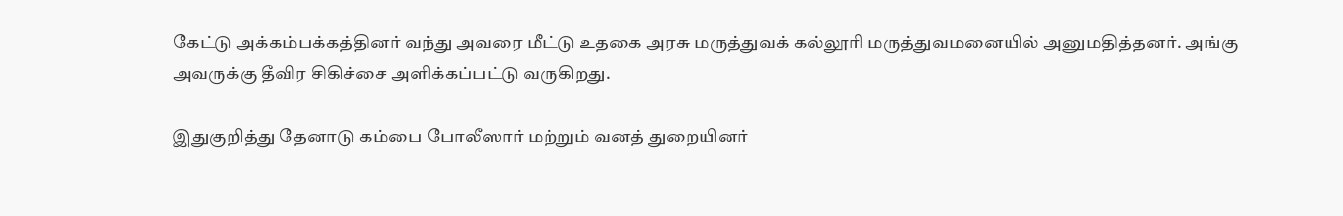கேட்டு அக்கம்பக்கத்தினர் வந்து அவரை மீட்டு உதகை அரசு மருத்துவக் கல்லூரி மருத்துவமனையில் அனுமதித்தனர். அங்கு அவருக்கு தீவிர சிகிச்சை அளிக்கப்பட்டு வருகிறது.

இதுகுறித்து தேனாடு கம்பை போலீஸார் மற்றும் வனத் துறையினர்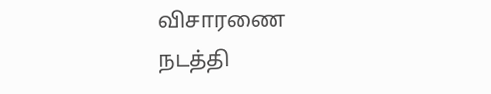விசாரணை நடத்தி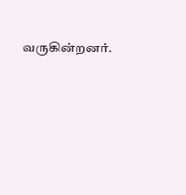வருகின்றனர்.